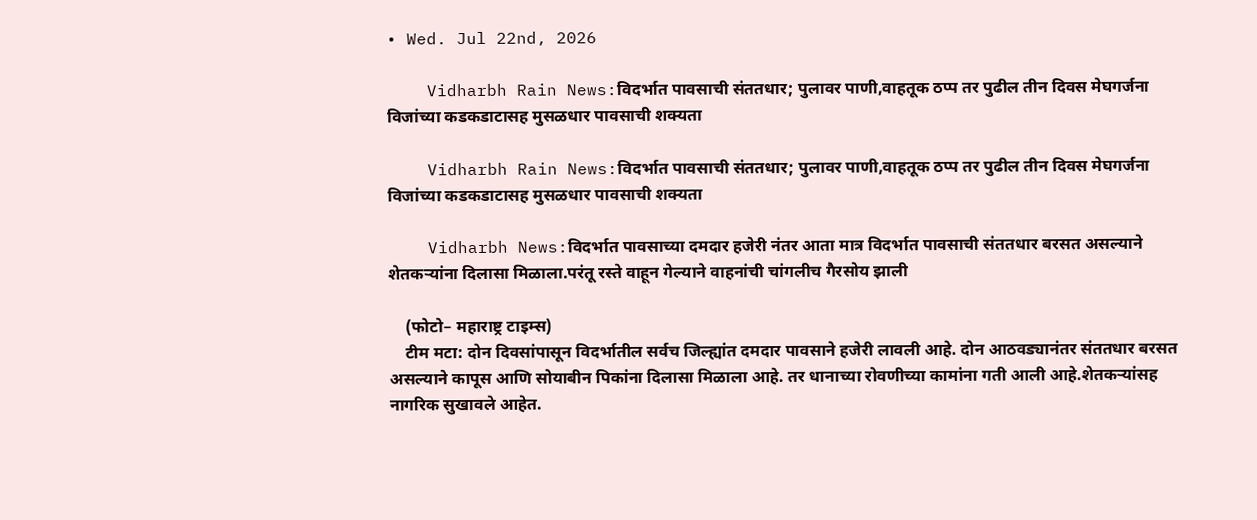• Wed. Jul 22nd, 2026

    Vidharbh Rain News:विदर्भात पावसाची संततधार; पुलावर पाणी,वाहतूक ठप्प तर पुढील तीन दिवस मेघगर्जना विजांच्या कडकडाटासह मुसळधार पावसाची शक्यता

    Vidharbh Rain News:विदर्भात पावसाची संततधार; पुलावर पाणी,वाहतूक ठप्प तर पुढील तीन दिवस मेघगर्जना विजांच्या कडकडाटासह मुसळधार पावसाची शक्यता

    Vidharbh News:विदर्भात पावसाच्या दमदार हजेरी नंतर आता मात्र विदर्भात पावसाची संततधार बरसत असल्याने शेतकऱ्यांना दिलासा मिळाला.परंतू रस्ते वाहून गेल्याने वाहनांची चांगलीच गैरसोय झाली

    (फोटो– महाराष्ट्र टाइम्स)
    टीम मटा: दोन दिवसांपासून विदर्भातील सर्वच जिल्ह्यांत दमदार पावसाने हजेरी लावली आहे. दोन आठवड्यानंतर संततधार बरसत असल्याने कापूस आणि सोयाबीन पिकांना दिलासा मिळाला आहे. तर धानाच्या रोवणीच्या कामांना गती आली आहे.शेतकऱ्यांसह नागरिक सुखावले आहेत.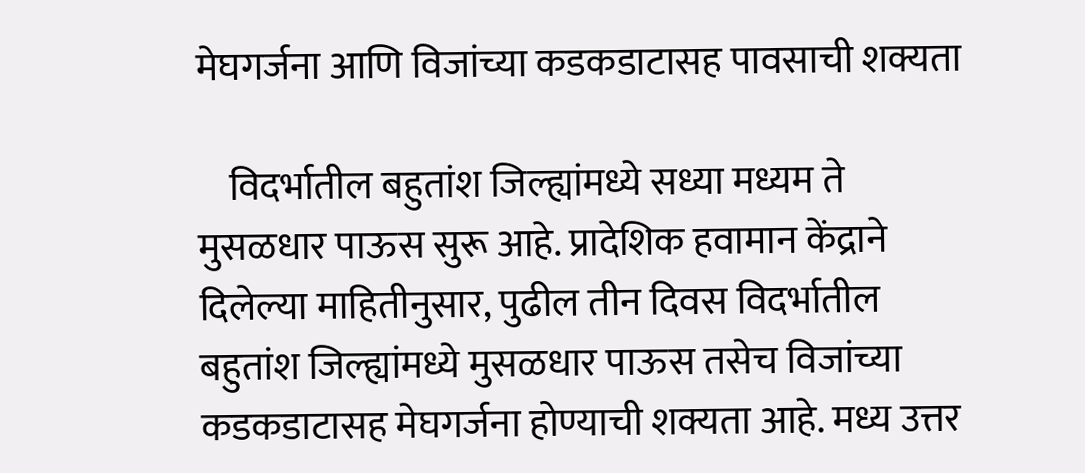मेघगर्जना आणि विजांच्या कडकडाटासह पावसाची शक्यता

    विदर्भातील बहुतांश जिल्ह्यांमध्ये सध्या मध्यम ते मुसळधार पाऊस सुरू आहे. प्रादेशिक हवामान केंद्राने दिलेल्या माहितीनुसार, पुढील तीन दिवस विदर्भातील बहुतांश जिल्ह्यांमध्ये मुसळधार पाऊस तसेच विजांच्या कडकडाटासह मेघगर्जना होण्याची शक्यता आहे. मध्य उत्तर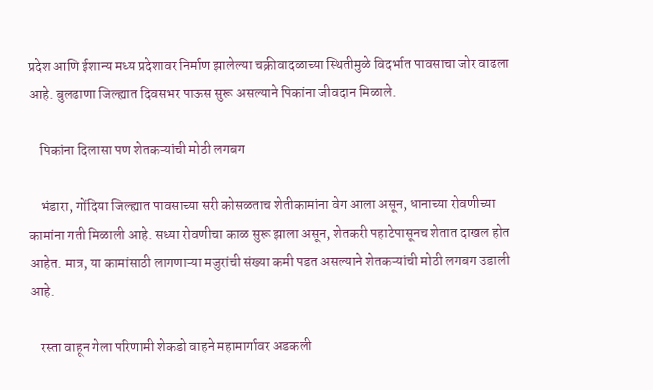प्रदेश आणि ईशान्य मध्य प्रदेशावर निर्माण झालेल्या चक्रीवादळाच्या स्थितीमुळे विदर्भात पावसाचा जोर वाढला आहे. बुलढाणा जिल्ह्यात दिवसभर पाऊस सुरू असल्याने पिकांना जीवदान मिळाले.

    पिकांना दिलासा पण शेतकऱ्यांची मोठी लगबग

    भंडारा, गोंदिया जिल्ह्यात पावसाच्या सरी कोसळताच शेतीकामांना वेग आला असून, धानाच्या रोवणीच्या कामांना गती मिळाली आहे. सध्या रोवणीचा काळ सुरू झाला असून, शेतकरी पहाटेपासूनच शेतात दाखल होत आहेत. मात्र, या कामांसाठी लागणाऱ्या मजुरांची संख्या कमी पडत असल्याने शेतकऱ्यांची मोठी लगबग उडाली आहे.

    रस्ता वाहून गेला परिणामी शेकडो वाहने महामार्गावर अडकली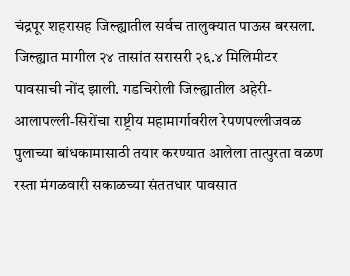चंद्रपूर शहरासह जिल्ह्यातील सर्वच तालुक्यात पाऊस बरसला. जिल्ह्यात मागील २४ तासांत सरासरी २६.४ मिलिमीटर पावसाची नोंद झाली. गडचिरोली जिल्ह्यातील अहेरी-आलापल्ली-सिरोंचा राष्ट्रीय महामार्गावरील रेपणपल्लीजवळ पुलाच्या बांधकामासाठी तयार करण्यात आलेला तात्पुरता वळण रस्ता मंगळवारी सकाळच्या संततधार पावसात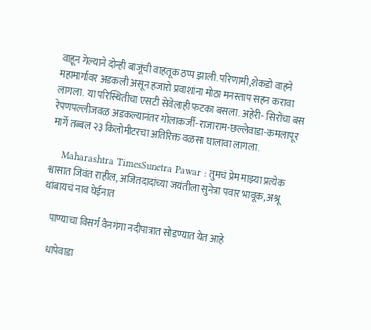वाहून गेल्याने दोन्ही बाजूंची वाहतूक ठप्प झाली.परिणामी,शेकडो वाहने महामार्गावर अडकली असून हजारो प्रवाशांना मोठा मनस्ताप सहन करावा लागला. या परिस्थितीचा एसटी सेवेलाही फटका बसला. अहेरी- सिरोंचा बस रेपणपल्लीजवळ अडकल्यानंतर गोलाकर्जी-राजाराम-छल्लेवाडा-कमलापूर मार्गे तब्बल २३ किलोमीटरचा अतिरिक्त वळसा घालावा लागला.

    Maharashtra TimesSunetra Pawar : तुमचं प्रेम माझ्या प्रत्येक श्वासात जिवंत राहील, अजितदादांच्या जयंतीला सुनेत्रा पवार भावूक, अश्रू थांबायचं नाव घेईनात

    पाण्याचा विसर्ग वैनगंगा नदीपात्रात सोडण्यात येत आहे

    धापेवाडा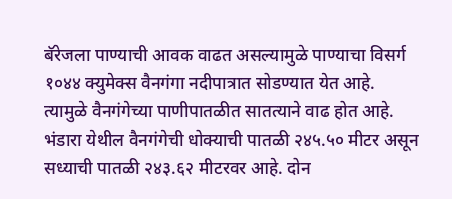बॅरेजला पाण्याची आवक वाढत असल्यामुळे पाण्याचा विसर्ग १०४४ क्युमेक्स वैनगंगा नदीपात्रात सोडण्यात येत आहे. त्यामुळे वैनगंगेच्या पाणीपातळीत सातत्याने वाढ होत आहे. भंडारा येथील वैनगंगेची धोक्याची पातळी २४५.५० मीटर असून सध्याची पातळी २४३.६२ मीटरवर आहे. दोन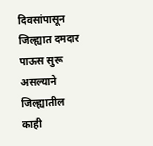दिवसांपासून जिल्ह्यात दमदार पाऊस सुरू असल्याने जिल्ह्यातील काही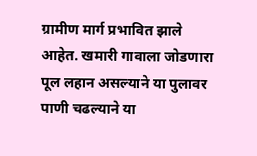ग्रामीण मार्ग प्रभावित झाले आहेत. खमारी गावाला जोडणारा पूल लहान असल्याने या पुलावर पाणी चढल्याने या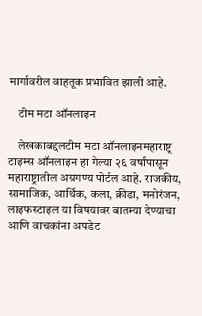मार्गावरील वाहतूक प्रभावित झाली आहे.

    टीम मटा ऑनलाइन

    लेखकाबद्दलटीम मटा ऑनलाइनमहाराष्ट्र टाइम्स ऑनलाइन हा गेल्या २६ वर्षांपासून महाराष्ट्रातील अग्रगण्य पोर्टल आहे. राजकीय, सामाजिक, आर्थिक, कला, क्रीडा, मनोरंजन, लाइफस्टाइल या विषयावर बातम्या देण्याचा आणि वाचकांना अपडेट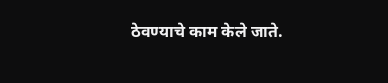ठेवण्याचे काम केले जाते.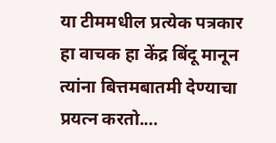या टीममधील प्रत्येक पत्रकार हा वाचक हा केंद्र बिंदू मानून त्यांना बित्तमबातमी देण्याचा प्रयत्न करतो.…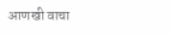आणखी वाचा